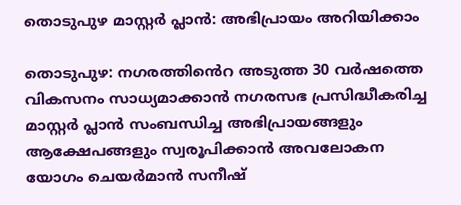തൊടുപുഴ മാസ്റ്റർ പ്ലാൻ: അഭിപ്രായം അറിയിക്കാം

തൊടുപുഴ: നഗരത്തിൻെറ അടുത്ത 30 വർഷത്തെ വികസനം സാധ്യമാക്കാൻ നഗരസഭ പ്രസിദ്ധീകരിച്ച മാസ്റ്റർ പ്ലാൻ സംബന്ധിച്ച അഭിപ്രായങ്ങളും ആക്ഷേപങ്ങളും സ്വരൂപിക്കാൻ അവലോകന യോഗം ചെയർമാൻ സനീഷ്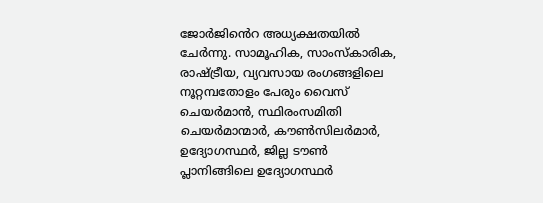ജോർജിൻെറ അധ്യക്ഷതയിൽ ചേർന്നു. സാമൂഹിക, സാംസ്കാരിക, രാഷ്ട്രീയ, വ്യവസായ രംഗങ്ങളിലെ നൂറ്റമ്പതോളം പേരും വൈസ് ചെയർമാൻ, സ്ഥിരംസമിതി ചെയർമാന്മാർ, കൗൺസിലർമാർ, ഉദ്യോഗസ്ഥർ, ജില്ല ടൗൺ പ്ലാനിങ്ങിലെ ഉദ്യോഗസ്ഥർ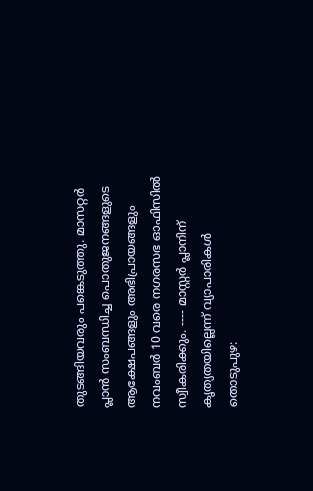തുടങ്ങിയവരും പങ്കെടുത്തു. മാസറ്റർ പ്ലാൻ സംബന്ധിച്ച പൊതുജനങ്ങളുടെ ആക്ഷേപങ്ങളും അഭിപ്രായങ്ങളും നവംബർ 10 വരെ നഗരസഭ ഓഫിസിൽ സ്വീകരിക്കും. ---- മാസ്റ്റർ പ്ലാനിന് കൃത്യതയില്ലെന്ന് വ്യാപാരികൾ തൊടുപുഴ: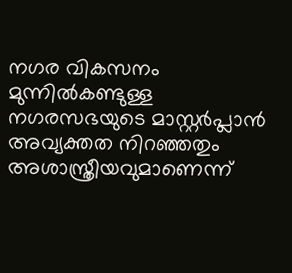നഗര വികസനം മുന്നിൽകണ്ടുള്ള നഗരസഭയുടെ മാസ്റ്റർപ്ലാൻ അവ്യക്തത നിറഞ്ഞതും അശാസ്ത്രീയവുമാണെന്ന്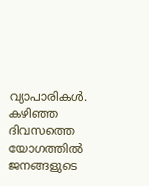വ്യാപാരികൾ. കഴിഞ്ഞ ദിവസത്തെ യോഗത്തിൽ ജനങ്ങളുടെ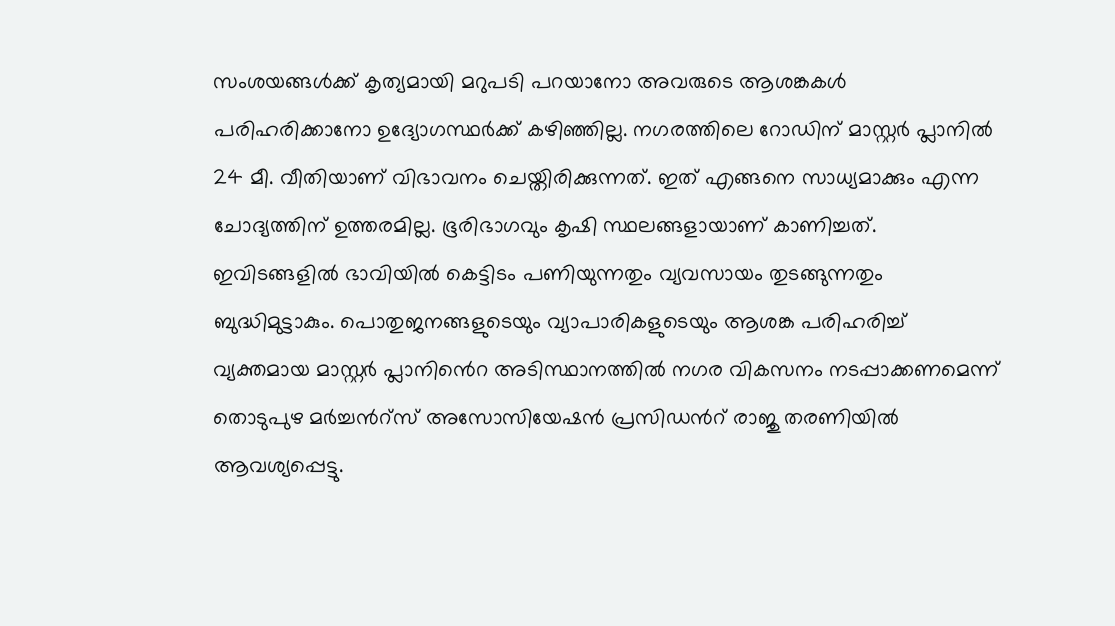സംശയങ്ങൾക്ക് കൃത്യമായി മറുപടി പറയാനോ അവരുടെ ആശങ്കകൾ പരിഹരിക്കാനോ ഉദ്യോഗസ്ഥർക്ക് കഴിഞ്ഞില്ല. നഗരത്തിലെ റോഡിന് മാസ്റ്റർ പ്ലാനിൽ 24 മീ. വീതിയാണ് വിഭാവനം ചെയ്തിരിക്കുന്നത്. ഇത് എങ്ങനെ സാധ്യമാക്കും എന്ന ചോദ്യത്തിന് ഉത്തരമില്ല. ഭൂരിഭാഗവും കൃഷി സ്ഥലങ്ങളായാണ് കാണിച്ചത്. ഇവിടങ്ങളിൽ ഭാവിയിൽ കെട്ടിടം പണിയുന്നതും വ്യവസായം തുടങ്ങുന്നതും ബുദ്ധിമുട്ടാകും. പൊതുജനങ്ങളുടെയും വ്യാപാരികളുടെയും ആശങ്ക പരിഹരിച്ച് വ്യക്തമായ മാസ്റ്റർ പ്ലാനിൻെറ അടിസ്ഥാനത്തിൽ നഗര വികസനം നടപ്പാക്കണമെന്ന് തൊടുപുഴ മർച്ചൻറ്സ് അസോസിയേഷൻ പ്രസിഡൻറ് രാജു തരണിയിൽ ആവശ്യപ്പെട്ടു.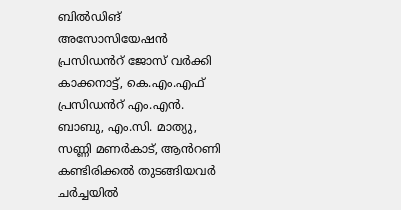ബിൽഡിങ് അസോസിയേഷൻ പ്രസിഡൻറ് ജോസ് വർക്കി കാക്കനാട്ട്, കെ.എം.എഫ് പ്രസിഡൻറ് എം.എൻ. ബാബു, എം.സി. മാത്യു, സണ്ണി മണർകാട്, ആൻറണി കണ്ടിരിക്കൽ തുടങ്ങിയവർ ചർച്ചയിൽ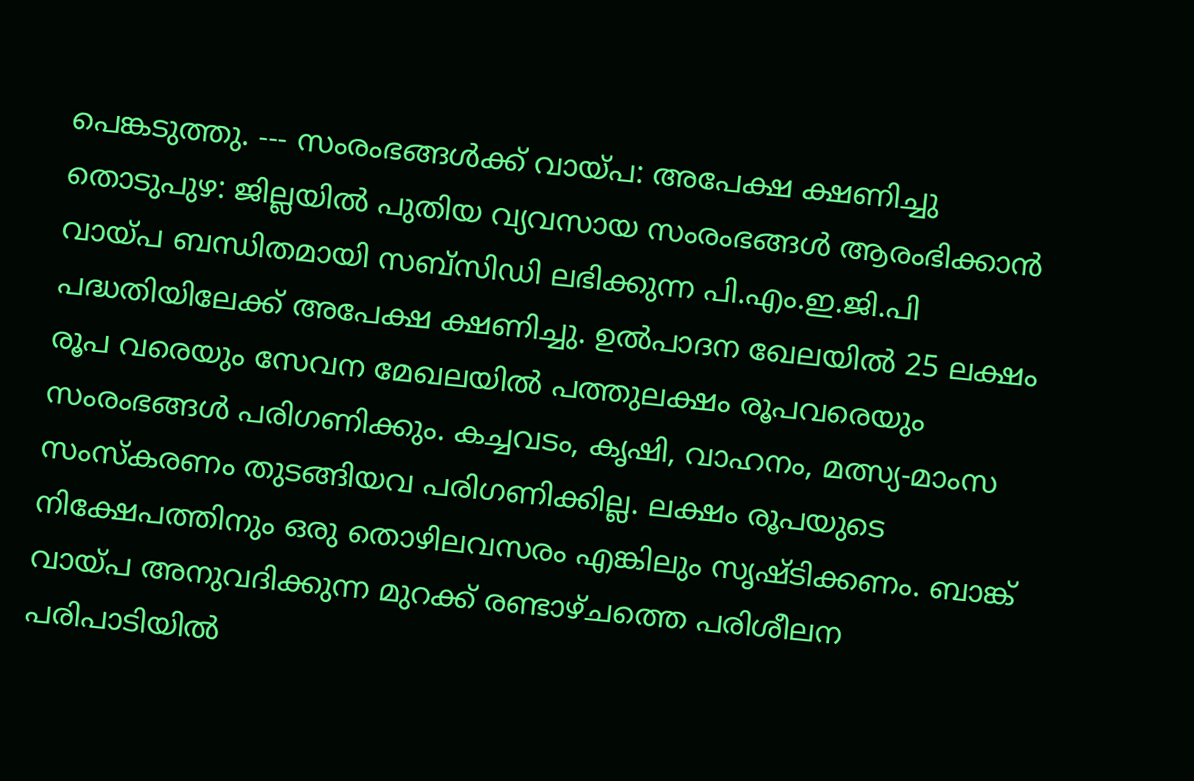പെങ്കടുത്തു. --- സംരംഭങ്ങൾക്ക് വായ്പ: അപേക്ഷ ക്ഷണിച്ചു തൊടുപുഴ: ജില്ലയിൽ പുതിയ വ്യവസായ സംരംഭങ്ങൾ ആരംഭിക്കാൻ വായ്പ ബന്ധിതമായി സബ്സിഡി ലഭിക്കുന്ന പി.എം.ഇ.ജി.പി പദ്ധതിയിലേക്ക് അപേക്ഷ ക്ഷണിച്ചു. ഉൽപാദന ഖേലയിൽ 25 ലക്ഷം രൂപ വരെയും സേവന മേഖലയിൽ പത്തുലക്ഷം രൂപവരെയും സംരംഭങ്ങൾ പരിഗണിക്കും. കച്ചവടം, കൃഷി, വാഹനം, മത്സ്യ-മാംസ സംസ്കരണം തുടങ്ങിയവ പരിഗണിക്കില്ല. ലക്ഷം രൂപയുടെ നിക്ഷേപത്തിനും ഒരു തൊഴിലവസരം എങ്കിലും സൃഷ്ടിക്കണം. ബാങ്ക് വായ്പ അനുവദിക്കുന്ന മുറക്ക് രണ്ടാഴ്ചത്തെ പരിശീലന പരിപാടിയിൽ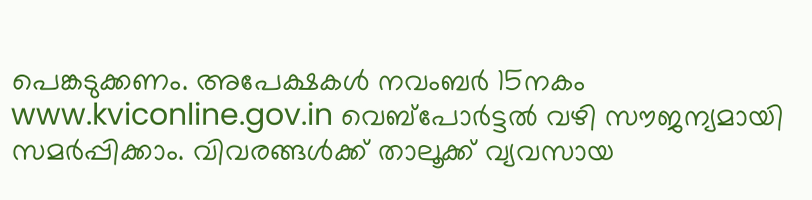പെങ്കടുക്കണം. അപേക്ഷകൾ നവംബർ 15നകം www.kviconline.gov.in വെബ്പോർട്ടൽ വഴി സൗജന്യമായി സമർപ്പിക്കാം. വിവരങ്ങൾക്ക് താലൂക്ക് വ്യവസായ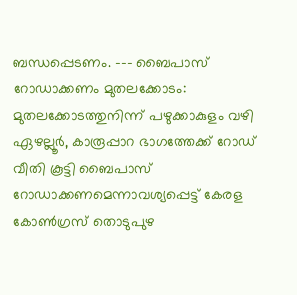ബന്ധപ്പെടണം. --- ബൈപാസ് റോഡാക്കണം മുതലക്കോടം: മുതലക്കോടത്തുനിന്ന് പഴുക്കാകുളം വഴി ഏഴല്ലൂർ, കാരൂപ്പാറ ഭാഗത്തേക്ക് റോഡ് വീതി കൂട്ടി ബൈപാസ് റോഡാക്കണമെന്നാവശ്യപ്പെട്ട് കേരള കോൺഗ്രസ് തൊടുപുഴ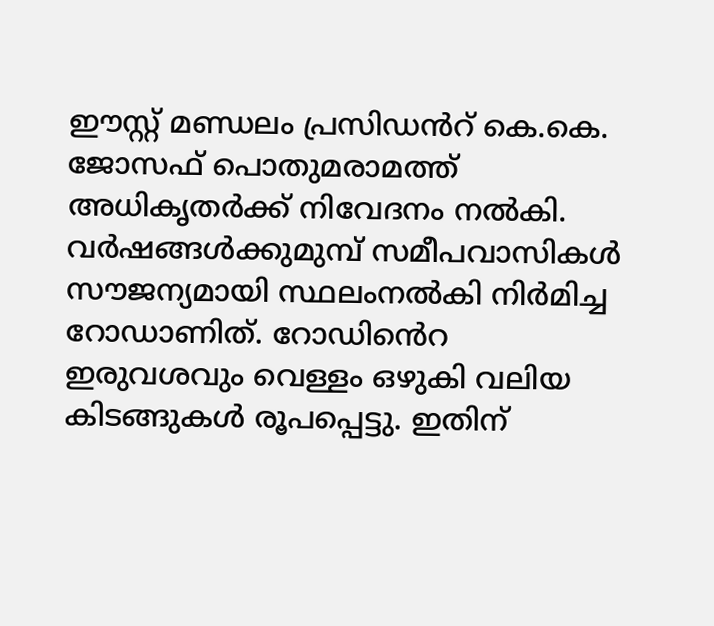ഈസ്റ്റ് മണ്ഡലം പ്രസിഡൻറ് കെ.കെ. ജോസഫ് പൊതുമരാമത്ത് അധികൃതർക്ക് നിവേദനം നൽകി. വർഷങ്ങൾക്കുമുമ്പ് സമീപവാസികൾ സൗജന്യമായി സ്ഥലംനൽകി നിർമിച്ച റോഡാണിത്. റോഡിൻെറ ഇരുവശവും വെള്ളം ഒഴുകി വലിയ കിടങ്ങുകൾ രൂപപ്പെട്ടു. ഇതിന്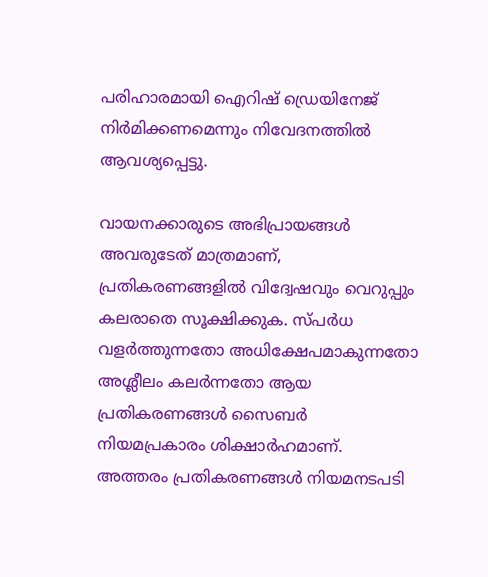പരിഹാരമായി ഐറിഷ് ഡ്രെയിനേജ് നിർമിക്കണമെന്നും നിവേദനത്തിൽ ആവശ്യപ്പെട്ടു.

വായനക്കാരുടെ അഭിപ്രായങ്ങള്‍ അവരുടേത് മാത്രമാണ്, പ്രതികരണങ്ങളിൽ വിദ്വേഷവും വെറുപ്പും കലരാതെ സൂക്ഷിക്കുക. സ്പർധ വളർത്തുന്നതോ അധിക്ഷേപമാകുന്നതോ അശ്ലീലം കലർന്നതോ ആയ പ്രതികരണങ്ങൾ സൈബർ നിയമപ്രകാരം ശിക്ഷാർഹമാണ്. അത്തരം പ്രതികരണങ്ങൾ നിയമനടപടി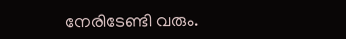നേരിടേണ്ടി വരും.